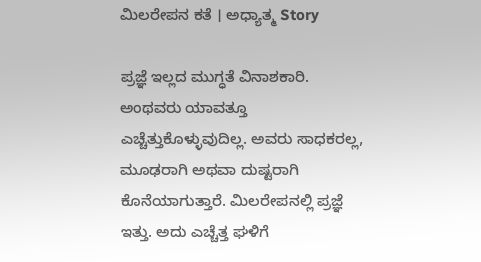ಮಿಲರೇಪನ ಕತೆ । ಅಧ್ಯಾತ್ಮ Story

ಪ್ರಜ್ಞೆ ಇಲ್ಲದ ಮುಗ್ಧತೆ ವಿನಾಶಕಾರಿ. ಅಂಥವರು ಯಾವತ್ತೂ ಎಚ್ಚೆತ್ತುಕೊಳ್ಳುವುದಿಲ್ಲ. ಅವರು ಸಾಧಕರಲ್ಲ, ಮೂಢರಾಗಿ ಅಥವಾ ದುಷ್ಟರಾಗಿ ಕೊನೆಯಾಗುತ್ತಾರೆ. ಮಿಲರೇಪನಲ್ಲಿ ಪ್ರಜ್ಞೆ ಇತ್ತು. ಅದು ಎಚ್ಚೆತ್ತ ಘಳಿಗೆ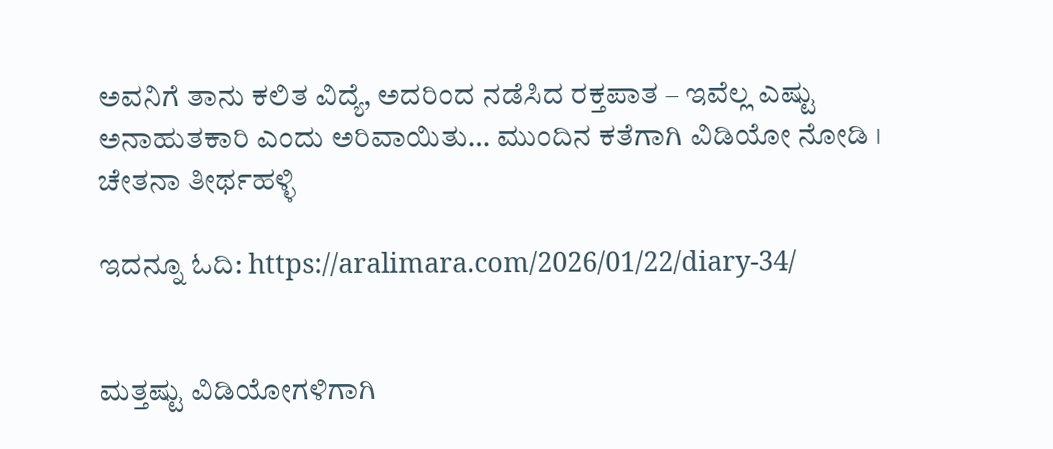ಅವನಿಗೆ ತಾನು ಕಲಿತ ವಿದ್ಯೆ, ಅದರಿಂದ ನಡೆಸಿದ ರಕ್ತಪಾತ – ಇವೆಲ್ಲ ಎಷ್ಟು ಅನಾಹುತಕಾರಿ ಎಂದು ಅರಿವಾಯಿತು… ಮುಂದಿನ ಕತೆಗಾಗಿ ವಿಡಿಯೋ ನೋಡಿ । ಚೇತನಾ ತೀರ್ಥಹಳ್ಳಿ

ಇದನ್ನೂ ಓದಿ: https://aralimara.com/2026/01/22/diary-34/


ಮತ್ತಷ್ಟು ವಿಡಿಯೋಗಳಿಗಾಗಿ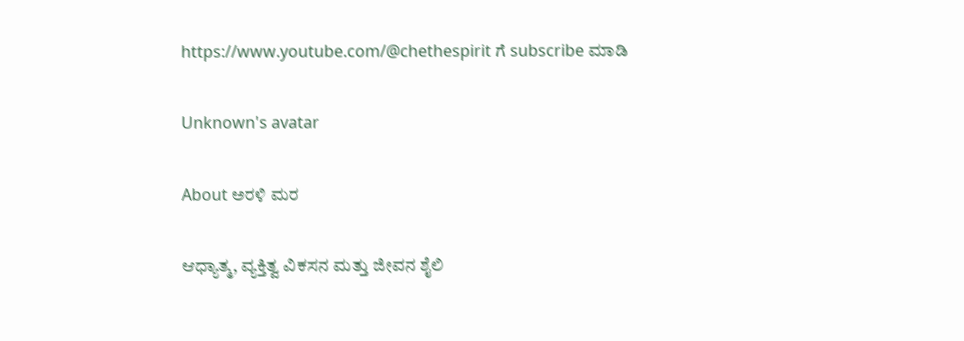https://www.youtube.com/@chethespirit ಗೆ subscribe ಮಾಡಿ

Unknown's avatar

About ಅರಳಿ ಮರ

ಆಧ್ಯಾತ್ಮ, ವ್ಯಕ್ತಿತ್ವ ವಿಕಸನ ಮತ್ತು ಜೀವನ ಶೈಲಿ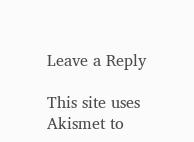Leave a Reply

This site uses Akismet to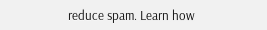reduce spam. Learn how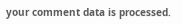your comment data is processed.